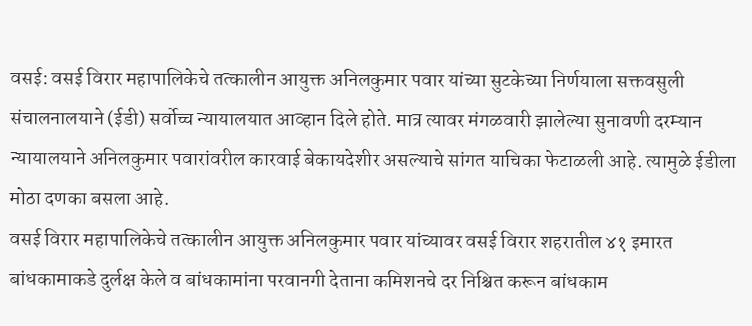वसई: वसई विरार महापालिकेचे तत्कालीन आयुक्त अनिलकुमार पवार यांच्या सुटकेच्या निर्णयाला सक्तवसुली संचालनालयाने (ईडी) सर्वोच्च न्यायालयात आव्हान दिले होते. मात्र त्यावर मंगळवारी झालेल्या सुनावणी दरम्यान न्यायालयाने अनिलकुमार पवारांवरील कारवाई बेकायदेशीर असल्याचे सांगत याचिका फेटाळली आहे. त्यामुळे ईडीला मोठा दणका बसला आहे.
वसई विरार महापालिकेचे तत्कालीन आयुक्त अनिलकुमार पवार यांच्यावर वसई विरार शहरातील ४१ इमारत बांधकामाकडे दुर्लक्ष केले व बांधकामांना परवानगी देताना कमिशनचे दर निश्चित करून बांधकाम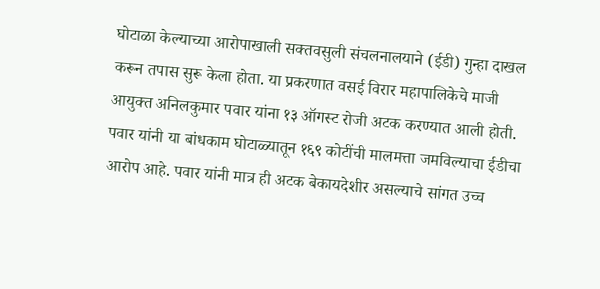घोटाळा केल्याच्या आरोपाखाली सक्तवसुली संचलनालयाने (ईडी) गुन्हा दाखल करून तपास सुरू केला होता. या प्रकरणात वसई विरार महापालिकेचे माजी आयुक्त अनिलकुमार पवार यांना १३ ऑगस्ट रोजी अटक करण्यात आली होती. पवार यांनी या बांधकाम घोटाळ्यातून १६९ कोटींची मालमत्ता जमविल्याचा ईडीचा आरोप आहे. पवार यांनी मात्र ही अटक बेकायदेशीर असल्याचे सांगत उच्च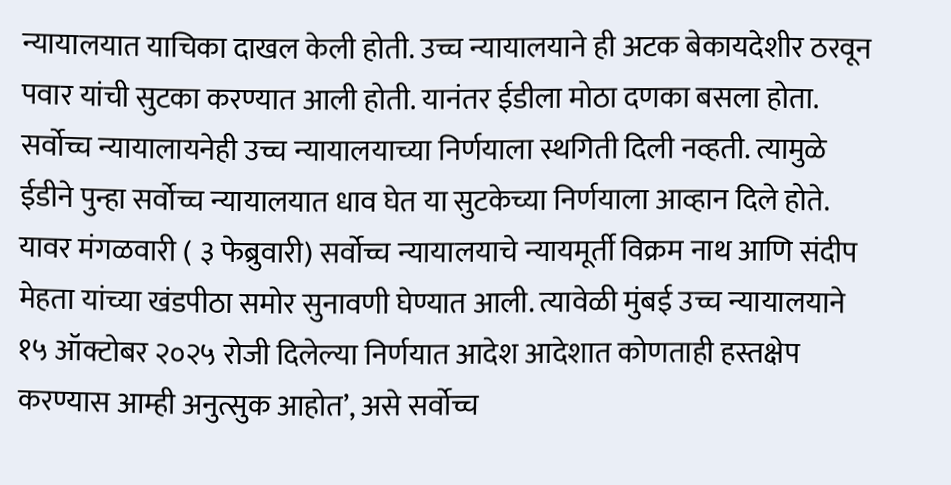न्यायालयात याचिका दाखल केली होती. उच्च न्यायालयाने ही अटक बेकायदेशीर ठरवून पवार यांची सुटका करण्यात आली होती. यानंतर ईडीला मोठा दणका बसला होता.
सर्वोच्च न्यायालायनेही उच्च न्यायालयाच्या निर्णयाला स्थगिती दिली नव्हती. त्यामुळे ईडीने पुन्हा सर्वोच्च न्यायालयात धाव घेत या सुटकेच्या निर्णयाला आव्हान दिले होते. यावर मंगळवारी ( ३ फेब्रुवारी) सर्वोच्च न्यायालयाचे न्यायमूर्ती विक्रम नाथ आणि संदीप मेहता यांच्या खंडपीठा समोर सुनावणी घेण्यात आली. त्यावेळी मुंबई उच्च न्यायालयाने १५ ऑक्टोबर २०२५ रोजी दिलेल्या निर्णयात आदेश आदेशात कोणताही हस्तक्षेप करण्यास आम्ही अनुत्सुक आहोत’, असे सर्वोच्च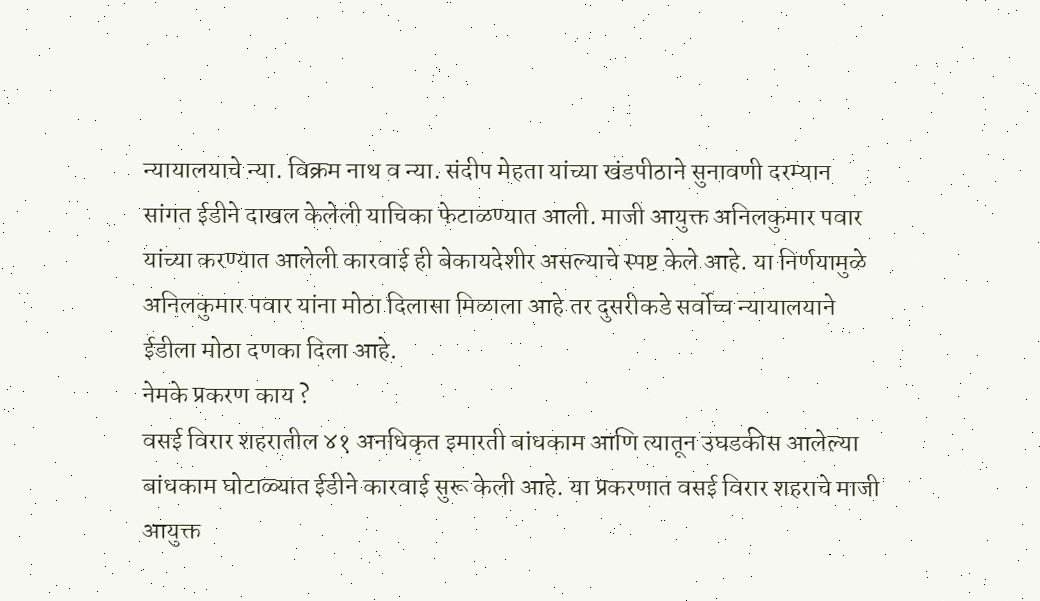न्यायालयाचे न्या. विक्रम नाथ व न्या. संदीप मेहता यांच्या खंडपीठाने सुनावणी दरम्यान सांगत ईडीने दाखल केलेली याचिका फेटाळण्यात आली. माजी आयुक्त अनिलकुमार पवार यांच्या करण्यात आलेली कारवाई ही बेकायदेशीर असल्याचे स्पष्ट केले आहे. या निर्णयामुळे अनिलकुमार पवार यांना मोठा दिलासा मिळाला आहे तर दुसरीकडे सर्वोच्च न्यायालयाने ईडीला मोठा दणका दिला आहे.
नेमके प्रकरण काय ?
वसई विरार शहरातील ४१ अनधिकृत इमारती बांधकाम आणि त्यातून उघडकीस आलेल्या बांधकाम घोटाळ्यात ईडीने कारवाई सुरू केली आहे. या प्रकरणात वसई विरार शहराचे माजी आयुक्त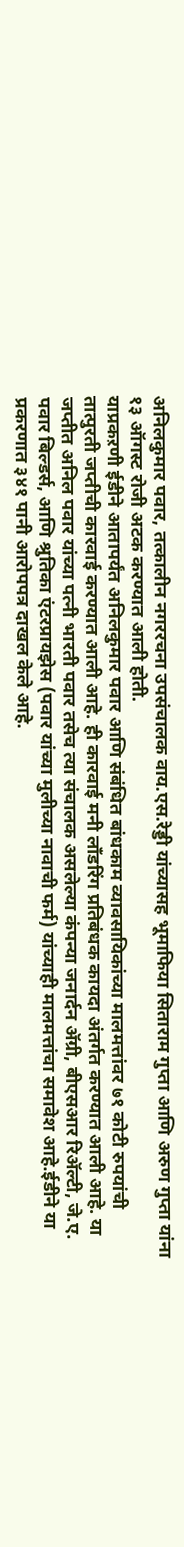अनिलकुमार पवार, तत्कालीन नगररचना उपसंचालक वाय.एस.रेड्डी यांच्यासह भूमाफिया सिताराम गुप्ता आणि अरुण गुप्ता यांना १३ ऑगस्ट रोजी अटक करण्यात आली होती.
याप्रकऱणी ईडीने आतापर्यंत अनिलकुमार पवार आणि संबंधित बांधकाम व्यावसायिकांच्या मालमत्तांवर ७१ कोटी रुपयांची तात्पुरती जप्तीची कारवाई करण्यात आली आहे. ही कारवाई मनी लाँडरिंग प्रतिबंधक कायदा अंतर्गत करण्यात आली आहे. या जप्तीत अनिल पवार यांच्या पत्नी भारती पवार तसेच त्या संचालक असलेल्या कंपन्या जनार्दन ॲग्री, बीएसआर रिॲल्टी, जे.ए. पवार बिल्डर्स, आणि श्रुतिका एंटरप्रायझेस (पवार यांच्या मुलीच्या नावाची फर्म) यांच्याही मालमत्तांचा समावेश आहे.ईडीने या प्रकरणात ३४१ पानी आरोपपत्र दाखल केले आहे.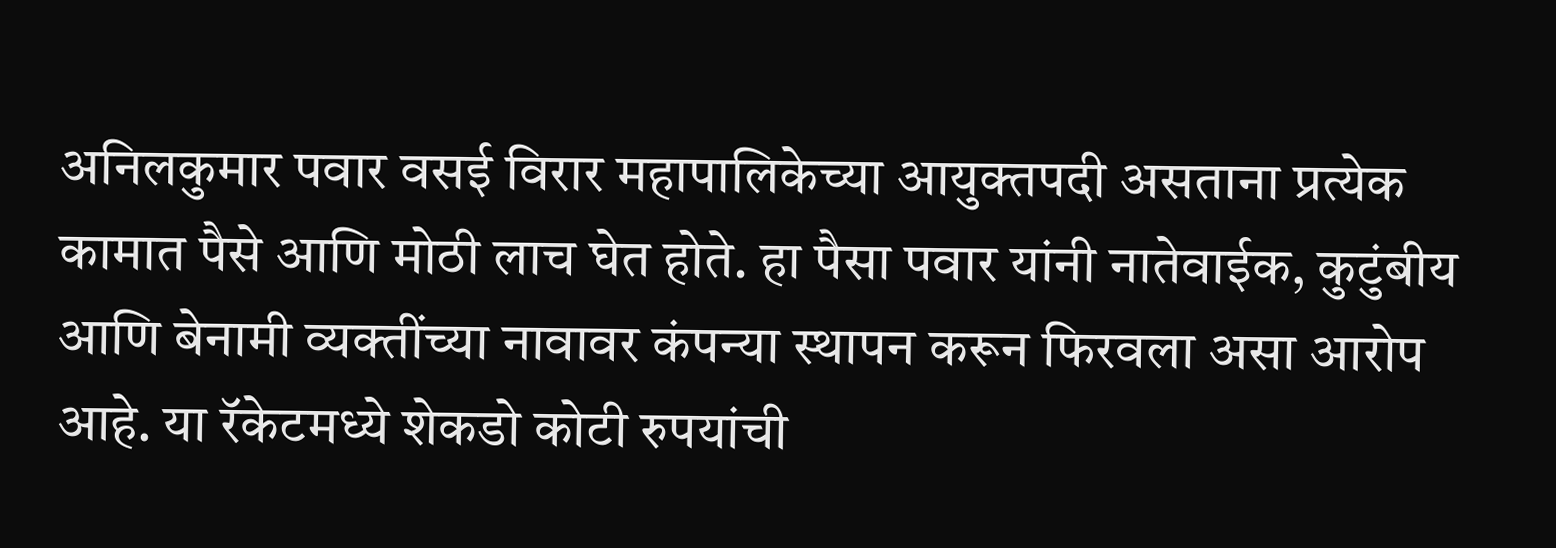अनिलकुमार पवार वसई विरार महापालिकेच्या आयुक्तपदी असताना प्रत्येक कामात पैसे आणि मोठी लाच घेत होते. हा पैसा पवार यांनी नातेवाईक, कुटुंबीय आणि बेनामी व्यक्तींच्या नावावर कंपन्या स्थापन करून फिरवला असा आरोप आहे. या रॅकेटमध्ये शेकडो कोटी रुपयांची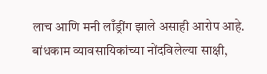लाच आणि मनी लाँड्रींग झाले असाही आरोप आहे. बांधकाम व्यावसायिकांच्या नोंदविलेल्या साक्षी,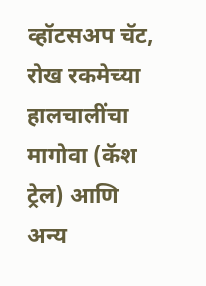व्हॉटसअप चॅट, रोख रकमेच्या हालचालींचा मागोवा (कॅश ट्रेल) आणि अन्य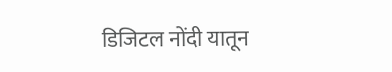डिजिटल नोंदी यातून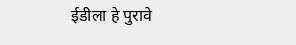ईडीला हे पुरावे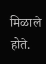मिळाले होते.